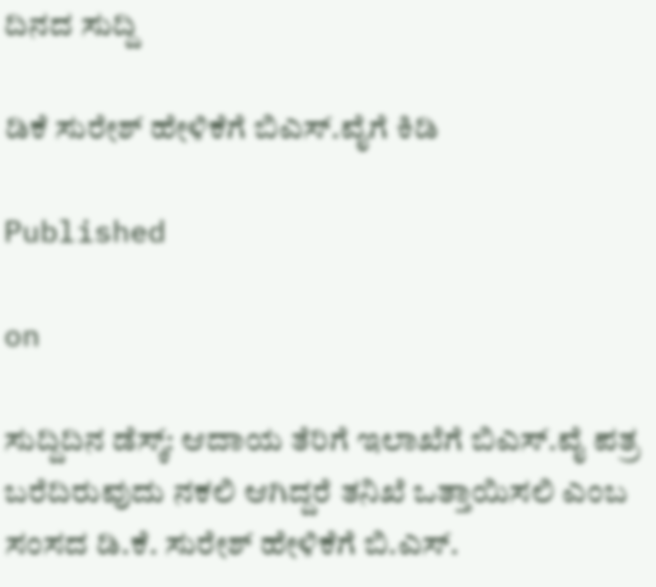ದಿನದ ಸುದ್ದಿ

ಡಿಕೆ ಸುರೇಶ್ ಹೇಳಿಕೆಗೆ ಬಿಎಸ್.ವೈಗೆ ಕಿಡಿ

Published

on

ಸುದ್ದಿದಿನ ಡೆಸ್ಕ್: ಆದಾಯ ತೆರಿಗೆ ಇಲಾಖೆಗೆ ಬಿಎಸ್.ವೈ ಪತ್ರ ಬರೆದಿರುವುದು ನಕಲಿ ಆಗಿದ್ದರೆ ತನಿಖೆ ಒತ್ತಾಯಿಸಲಿ ಎಂಬ ಸಂಸದ ಡಿ.ಕೆ. ಸುರೇಶ್ ಹೇಳಿಕೆಗೆ ಬಿ.ಎಸ್.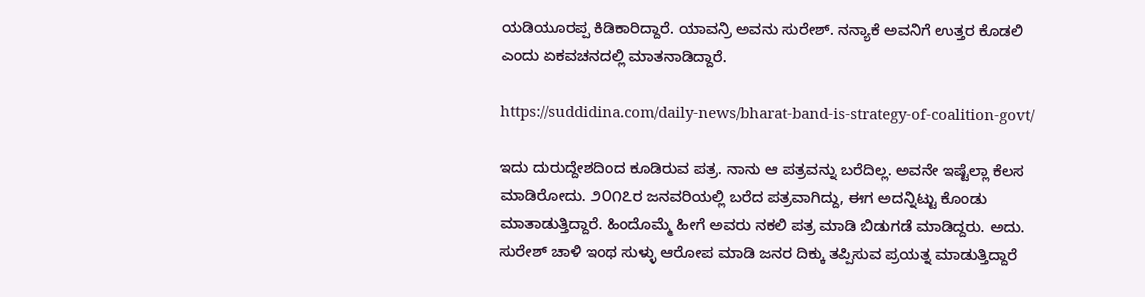ಯಡಿಯೂರಪ್ಪ ಕಿಡಿಕಾರಿದ್ದಾರೆ. ಯಾವನ್ರಿ ಅವನು ಸುರೇಶ್. ನನ್ಯಾಕೆ ಅವನಿಗೆ ಉತ್ತರ ಕೊಡಲಿ ಎಂದು ಏಕವಚನದಲ್ಲಿ ಮಾತನಾಡಿದ್ದಾರೆ.

https://suddidina.com/daily-news/bharat-band-is-strategy-of-coalition-govt/

ಇದು ದುರುದ್ದೇಶದಿಂದ ಕೂಡಿರುವ ಪತ್ರ. ನಾನು ಆ ಪತ್ರವನ್ನು ಬರೆದಿಲ್ಲ. ಅವನೇ ಇಷ್ಟೆಲ್ಲಾ ಕೆಲಸ ಮಾಡಿರೋದು. ೨೦೧೭ರ ಜನವರಿಯಲ್ಲಿ ಬರೆದ ಪತ್ರವಾಗಿದ್ದು, ಈಗ ಅದನ್ನಿಟ್ಟು ಕೊಂಡು ಮಾತಾಡುತ್ತಿದ್ದಾರೆ. ಹಿಂದೊಮ್ಮೆ ಹೀಗೆ ಅವರು ನಕಲಿ ಪತ್ರ ಮಾಡಿ ಬಿಡುಗಡೆ ಮಾಡಿದ್ದರು. ಅದು. ಸುರೇಶ್ ಚಾಳಿ ಇಂಥ ಸುಳ್ಳು ಆರೋಪ ಮಾಡಿ ಜನರ ದಿಕ್ಕು ತಪ್ಪಿಸುವ ಪ್ರಯತ್ನ ಮಾಡುತ್ತಿದ್ದಾರೆ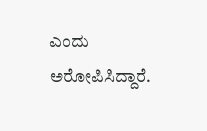ಎಂದು ಅರೋಪಿಸಿದ್ದಾರೆ.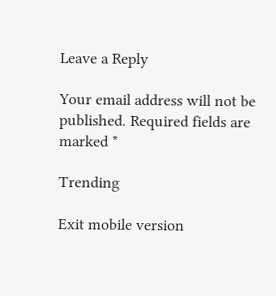Leave a Reply

Your email address will not be published. Required fields are marked *

Trending

Exit mobile version